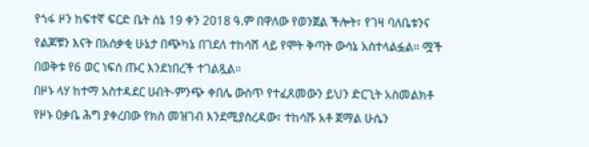የጎፋ ዞን ከፍተኛ ፍርድ ቤት ሰኔ 19 ቀን 2018 ዓ.ም በዋለው የወንጀል ችሎት፣ የገዛ ባለቤቱንና የልጆቹን እናት በአሰቃቂ ሁኔታ በጭካኔ በገደለ ተከሳሽ ላይ የሞት ቅጣት ውሳኔ አስተላልፏል። ሟች በወቅቱ የ6 ወር ነፍሰ ጡር እንደነበረች ተገልጿል።
በዞኑ ላሃ ከተማ አስተዳደር ሀብት-ምንጭ ቀበሌ ውስጥ የተፈጸመውን ይህን ድርጊት አስመልክቶ የዞኑ ዐቃቤ ሕግ ያቀረበው የክስ መዝገብ እንደሚያስረዳው፣ ተከሳሹ አቶ ጀማል ሁሴን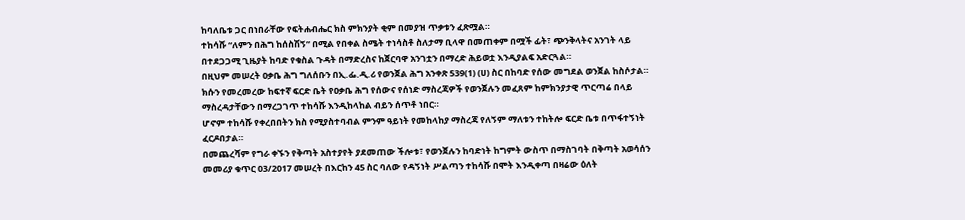ከባለቤቱ ጋር በነበራቸው የፍትሐብሔር ክስ ምክንያት ቂም በመያዝ ጥቃቱን ፈጽሟል።
ተከሳሹ “ለምን በሕግ ከሰስሽኝ” በሚል የበቀል ስሜት ተነሳስቶ ስለታማ ቢላዋ በመጠቀም በሟች ፊት፣ ጭንቅላትና አንገት ላይ በተደጋጋሚ ጊዜያት ከባድ የቁስል ጉዳት በማድረስና ከጀርባዋ አንገቷን በማረድ ሕይወቷ እንዲያልፍ አድርጓል።
በዚህም መሠረት ዐቃቤ ሕግ ግለሰቡን በኢ.ፌ.ዲ.ሪ የወንጀል ሕግ አንቀጽ 539(1) (ሀ) ስር በከባድ የሰው መግደል ወንጀል ከስሶታል።
ክሱን የመረመረው ከፍተኛ ፍርድ ቤት የዐቃቤ ሕግ የሰውና የሰነድ ማስረጃዎች የወንጀሉን መፈጸም ከምክንያታዊ ጥርጣሬ በላይ ማስረዳታቸውን በማረጋገጥ ተከሳሹ እንዲከላከል ብይን ሰጥቶ ነበር።
ሆኖም ተከሳሹ የቀረበበትን ክስ የሚያስተባብል ምንም ዓይነት የመከላከያ ማስረጃ የለኝም ማለቱን ተከትሎ ፍርድ ቤቱ በጥፋተኝነት ፈርዶበታል።
በመጨረሻም የግራ ቀኙን የቅጣት አስተያየት ያደመጠው ችሎቱ፣ የወንጀሉን ከባድነት ከግምት ውስጥ በማስገባት በቅጣት አወሳሰን መመሪያ ቁጥር 03/2017 መሠረት በእርከን 45 ስር ባለው የዳኝነት ሥልጣን ተከሳሹ በሞት እንዲቀጣ በዛሬው ዕለት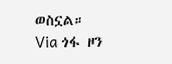ወስኗል።
Via ጎፋ ዞን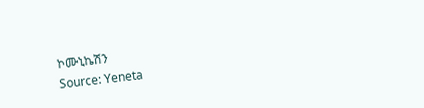ኮሙኒኬሽን
Source: Yeneta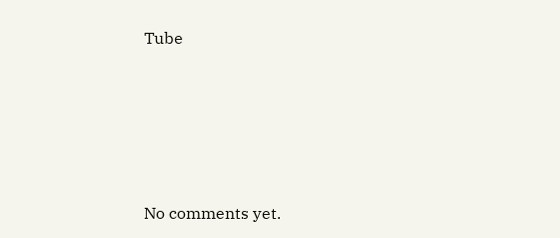Tube









No comments yet.